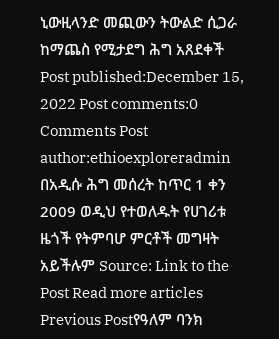ኒውዚላንድ መጪውን ትውልድ ሲጋራ ከማጨስ የሚታደግ ሕግ አጸደቀች Post published:December 15, 2022 Post comments:0 Comments Post author:ethioexploreradmin በአዲሱ ሕግ መሰረት ከጥር 1 ቀን 2009 ወዲህ የተወለዱት የሀገሪቱ ዜጎች የትምባሆ ምርቶች መግዛት አይችሉም Source: Link to the Post Read more articles Previous Postየዓለም ባንክ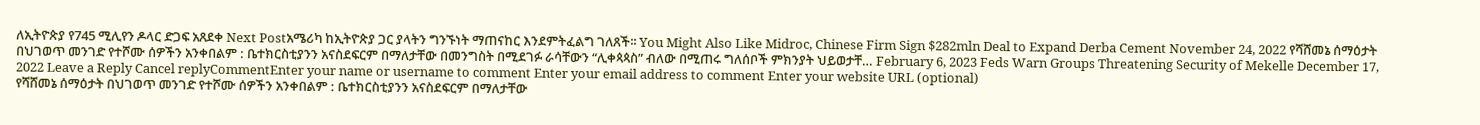ለኢትዮጵያ የ745 ሚሊየን ዶላር ድጋፍ አጸደቀ Next Postአሜሪካ ከኢትዮጵያ ጋር ያላትን ግንኙነት ማጠናከር እንደምትፈልግ ገለጸች፡፡ You Might Also Like Midroc, Chinese Firm Sign $282mln Deal to Expand Derba Cement November 24, 2022 የሻሸመኔ ሰማዕታት በህገወጥ መንገድ የተሾሙ ሰዎችን አንቀበልም : ቤተክርስቲያንን አናስደፍርም በማለታቸው በመንግስት በሚደገፉ ራሳቸውን “ሊቀጳጳስ” ብለው በሚጠሩ ግለሰቦች ምክንያት ህይወታቸ… February 6, 2023 Feds Warn Groups Threatening Security of Mekelle December 17, 2022 Leave a Reply Cancel replyCommentEnter your name or username to comment Enter your email address to comment Enter your website URL (optional)
የሻሸመኔ ሰማዕታት በህገወጥ መንገድ የተሾሙ ሰዎችን አንቀበልም : ቤተክርስቲያንን አናስደፍርም በማለታቸው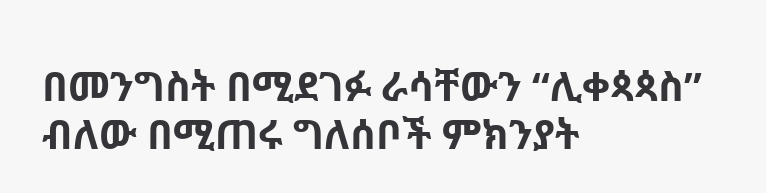በመንግስት በሚደገፉ ራሳቸውን “ሊቀጳጳስ” ብለው በሚጠሩ ግለሰቦች ምክንያት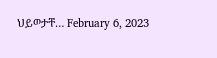ህይወታቸ… February 6, 2023